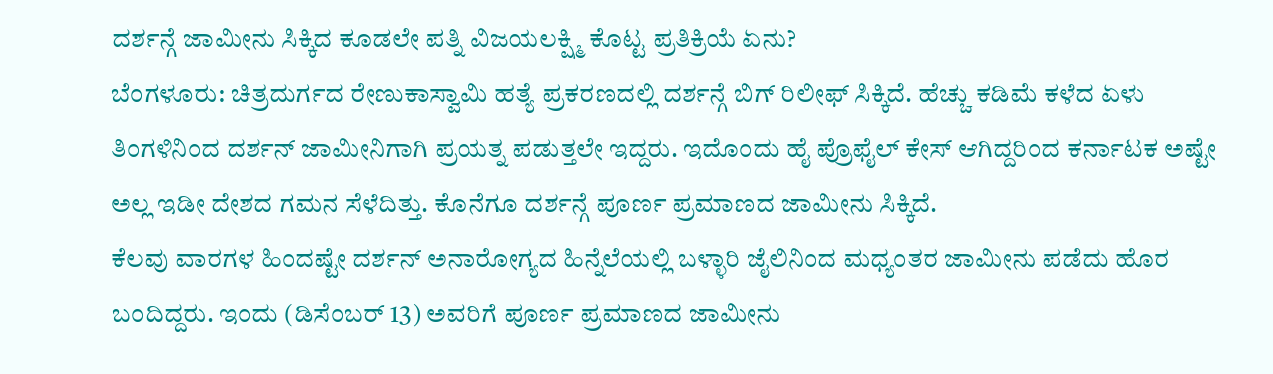ದರ್ಶನ್ಗೆ ಜಾಮೀನು ಸಿಕ್ಕಿದ ಕೂಡಲೇ ಪತ್ನಿ ವಿಜಯಲಕ್ಷ್ಮಿ ಕೊಟ್ಟ ಪ್ರತಿಕ್ರಿಯೆ ಏನು?
ಬೆಂಗಳೂರು: ಚಿತ್ರದುರ್ಗದ ರೇಣುಕಾಸ್ವಾಮಿ ಹತ್ಯೆ ಪ್ರಕರಣದಲ್ಲಿ ದರ್ಶನ್ಗೆ ಬಿಗ್ ರಿಲೀಫ್ ಸಿಕ್ಕಿದೆ. ಹೆಚ್ಚು ಕಡಿಮೆ ಕಳೆದ ಏಳು ತಿಂಗಳಿನಿಂದ ದರ್ಶನ್ ಜಾಮೀನಿಗಾಗಿ ಪ್ರಯತ್ನ ಪಡುತ್ತಲೇ ಇದ್ದರು. ಇದೊಂದು ಹೈ ಪ್ರೊಫೈಲ್ ಕೇಸ್ ಆಗಿದ್ದರಿಂದ ಕರ್ನಾಟಕ ಅಷ್ಟೇ ಅಲ್ಲ ಇಡೀ ದೇಶದ ಗಮನ ಸೆಳೆದಿತ್ತು. ಕೊನೆಗೂ ದರ್ಶನ್ಗೆ ಪೂರ್ಣ ಪ್ರಮಾಣದ ಜಾಮೀನು ಸಿಕ್ಕಿದೆ.
ಕೆಲವು ವಾರಗಳ ಹಿಂದಷ್ಟೇ ದರ್ಶನ್ ಅನಾರೋಗ್ಯದ ಹಿನ್ನೆಲೆಯಲ್ಲಿ ಬಳ್ಳಾರಿ ಜೈಲಿನಿಂದ ಮಧ್ಯಂತರ ಜಾಮೀನು ಪಡೆದು ಹೊರ ಬಂದಿದ್ದರು. ಇಂದು (ಡಿಸೆಂಬರ್ 13) ಅವರಿಗೆ ಪೂರ್ಣ ಪ್ರಮಾಣದ ಜಾಮೀನು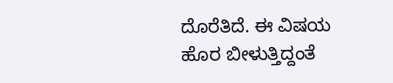ದೊರೆತಿದೆ. ಈ ವಿಷಯ ಹೊರ ಬೀಳುತ್ತಿದ್ದಂತೆ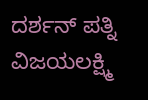ದರ್ಶನ್ ಪತ್ನಿ ವಿಜಯಲಕ್ಷ್ಮಿ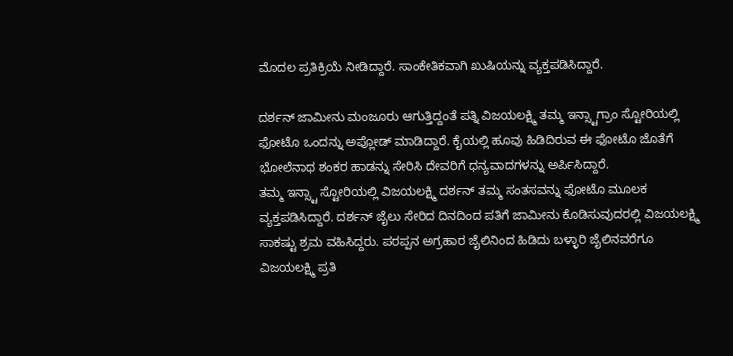ಮೊದಲ ಪ್ರತಿಕ್ರಿಯೆ ನೀಡಿದ್ದಾರೆ. ಸಾಂಕೇತಿಕವಾಗಿ ಖುಷಿಯನ್ನು ವ್ಯಕ್ತಪಡಿಸಿದ್ದಾರೆ.

ದರ್ಶನ್ ಜಾಮೀನು ಮಂಜೂರು ಆಗುತ್ತಿದ್ದಂತೆ ಪತ್ನಿ ವಿಜಯಲಕ್ಷ್ಮಿ ತಮ್ಮ ಇನ್ಸ್ಟಾಗ್ರಾಂ ಸ್ಟೋರಿಯಲ್ಲಿ ಫೋಟೊ ಒಂದನ್ನು ಅಪ್ಲೋಡ್ ಮಾಡಿದ್ದಾರೆ. ಕೈಯಲ್ಲಿ ಹೂವು ಹಿಡಿದಿರುವ ಈ ಫೋಟೊ ಜೊತೆಗೆ ಭೋಲೆನಾಥ ಶಂಕರ ಹಾಡನ್ನು ಸೇರಿಸಿ ದೇವರಿಗೆ ಧನ್ಯವಾದಗಳನ್ನು ಅರ್ಪಿಸಿದ್ದಾರೆ.
ತಮ್ಮ ಇನ್ಸ್ಟಾ ಸ್ಟೋರಿಯಲ್ಲಿ ವಿಜಯಲಕ್ಷ್ಮಿ ದರ್ಶನ್ ತಮ್ಮ ಸಂತಸವನ್ನು ಫೋಟೊ ಮೂಲಕ ವ್ಯಕ್ತಪಡಿಸಿದ್ದಾರೆ. ದರ್ಶನ್ ಜೈಲು ಸೇರಿದ ದಿನದಿಂದ ಪತಿಗೆ ಜಾಮೀನು ಕೊಡಿಸುವುದರಲ್ಲಿ ವಿಜಯಲಕ್ಷ್ಮಿ ಸಾಕಷ್ಟು ಶ್ರಮ ವಹಿಸಿದ್ದರು. ಪರಪ್ಪನ ಅಗ್ರಹಾರ ಜೈಲಿನಿಂದ ಹಿಡಿದು ಬಳ್ಳಾರಿ ಜೈಲಿನವರೆಗೂ ವಿಜಯಲಕ್ಷ್ಮಿ ಪ್ರತಿ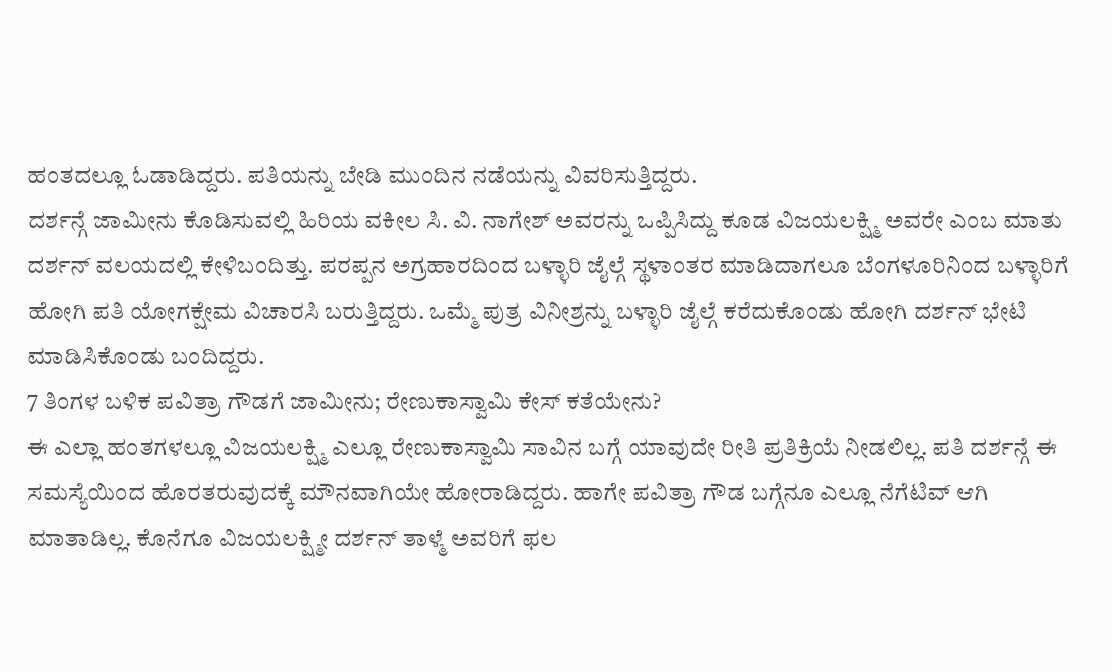ಹಂತದಲ್ಲೂ ಓಡಾಡಿದ್ದರು. ಪತಿಯನ್ನು ಬೇಡಿ ಮುಂದಿನ ನಡೆಯನ್ನು ವಿವರಿಸುತ್ತಿದ್ದರು.
ದರ್ಶನ್ಗೆ ಜಾಮೀನು ಕೊಡಿಸುವಲ್ಲಿ ಹಿರಿಯ ವಕೀಲ ಸಿ. ವಿ. ನಾಗೇಶ್ ಅವರನ್ನು ಒಪ್ಪಿಸಿದ್ದು ಕೂಡ ವಿಜಯಲಕ್ಷ್ಮಿ ಅವರೇ ಎಂಬ ಮಾತು ದರ್ಶನ್ ವಲಯದಲ್ಲಿ ಕೇಳಿಬಂದಿತ್ತು. ಪರಪ್ಪನ ಅಗ್ರಹಾರದಿಂದ ಬಳ್ಳಾರಿ ಜೈಲ್ಗೆ ಸ್ಥಳಾಂತರ ಮಾಡಿದಾಗಲೂ ಬೆಂಗಳೂರಿನಿಂದ ಬಳ್ಳಾರಿಗೆ ಹೋಗಿ ಪತಿ ಯೋಗಕ್ಷೇಮ ವಿಚಾರಸಿ ಬರುತ್ತಿದ್ದರು. ಒಮ್ಮೆ ಪುತ್ರ ವಿನೀಶ್ರನ್ನು ಬಳ್ಳಾರಿ ಜೈಲ್ಗೆ ಕರೆದುಕೊಂಡು ಹೋಗಿ ದರ್ಶನ್ ಭೇಟಿ ಮಾಡಿಸಿಕೊಂಡು ಬಂದಿದ್ದರು.
7 ತಿಂಗಳ ಬಳಿಕ ಪವಿತ್ರಾ ಗೌಡಗೆ ಜಾಮೀನು; ರೇಣುಕಾಸ್ವಾಮಿ ಕೇಸ್ ಕತೆಯೇನು?
ಈ ಎಲ್ಲಾ ಹಂತಗಳಲ್ಲೂ ವಿಜಯಲಕ್ಷ್ಮಿ ಎಲ್ಲೂ ರೇಣುಕಾಸ್ವಾಮಿ ಸಾವಿನ ಬಗ್ಗೆ ಯಾವುದೇ ರೀತಿ ಪ್ರತಿಕ್ರಿಯೆ ನೀಡಲಿಲ್ಲ. ಪತಿ ದರ್ಶನ್ಗೆ ಈ ಸಮಸ್ಯೆಯಿಂದ ಹೊರತರುವುದಕ್ಕೆ ಮೌನವಾಗಿಯೇ ಹೋರಾಡಿದ್ದರು. ಹಾಗೇ ಪವಿತ್ರಾ ಗೌಡ ಬಗ್ಗೆನೂ ಎಲ್ಲೂ ನೆಗೆಟಿವ್ ಆಗಿ ಮಾತಾಡಿಲ್ಲ. ಕೊನೆಗೂ ವಿಜಯಲಕ್ಷ್ಮೀ ದರ್ಶನ್ ತಾಳ್ಮೆ ಅವರಿಗೆ ಫಲ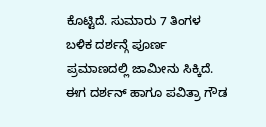ಕೊಟ್ಟಿದೆ. ಸುಮಾರು 7 ತಿಂಗಳ ಬಳಿಕ ದರ್ಶನ್ಗೆ ಪೂರ್ಣ ಪ್ರಮಾಣದಲ್ಲಿ ಜಾಮೀನು ಸಿಕ್ಕಿದೆ.
ಈಗ ದರ್ಶನ್ ಹಾಗೂ ಪವಿತ್ರಾ ಗೌಡ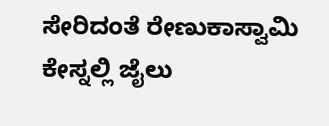ಸೇರಿದಂತೆ ರೇಣುಕಾಸ್ವಾಮಿ ಕೇಸ್ನಲ್ಲಿ ಜೈಲು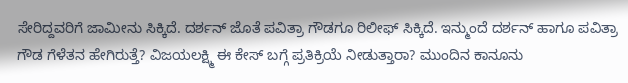ಸೇರಿದ್ದವರಿಗೆ ಜಾಮೀನು ಸಿಕ್ಕಿದೆ. ದರ್ಶನ್ ಜೊತೆ ಪವಿತ್ರಾ ಗೌಡಗೂ ರಿಲೀಫ್ ಸಿಕ್ಕಿದೆ. ಇನ್ಮುಂದೆ ದರ್ಶನ್ ಹಾಗೂ ಪವಿತ್ರಾ ಗೌಡ ಗೆಳೆತನ ಹೇಗಿರುತ್ತೆ? ವಿಜಯಲಕ್ಷ್ಮಿ ಈ ಕೇಸ್ ಬಗ್ಗೆ ಪ್ರತಿಕ್ರಿಯೆ ನೀಡುತ್ತಾರಾ? ಮುಂದಿನ ಕಾನೂನು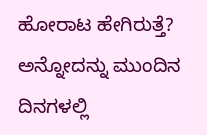ಹೋರಾಟ ಹೇಗಿರುತ್ತೆ? ಅನ್ನೋದನ್ನು ಮುಂದಿನ ದಿನಗಳಲ್ಲಿ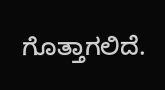ಗೊತ್ತಾಗಲಿದೆ.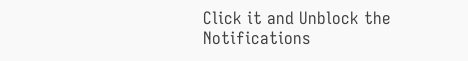Click it and Unblock the Notifications